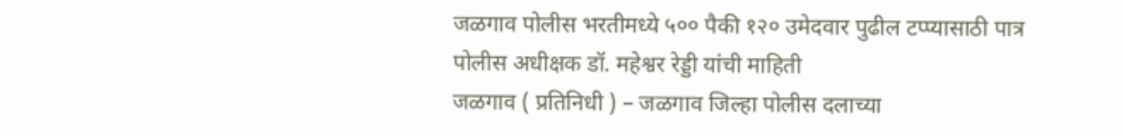जळगाव पोलीस भरतीमध्ये ५०० पैकी १२० उमेदवार पुढील टप्प्यासाठी पात्र
पोलीस अधीक्षक डॉ. महेश्वर रेड्डी यांची माहिती
जळगाव ( प्रतिनिधी ) – जळगाव जिल्हा पोलीस दलाच्या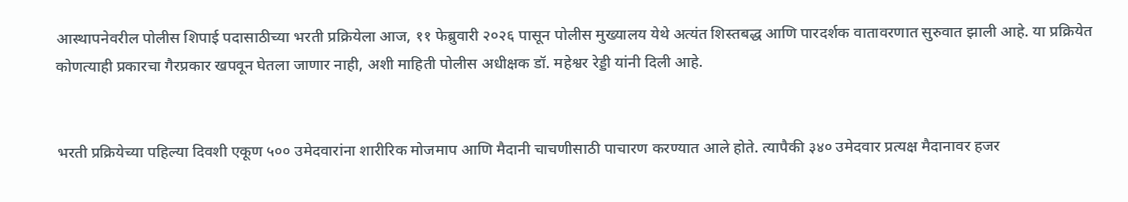आस्थापनेवरील पोलीस शिपाई पदासाठीच्या भरती प्रक्रियेला आज, ११ फेब्रुवारी २०२६ पासून पोलीस मुख्यालय येथे अत्यंत शिस्तबद्ध आणि पारदर्शक वातावरणात सुरुवात झाली आहे. या प्रक्रियेत कोणत्याही प्रकारचा गैरप्रकार खपवून घेतला जाणार नाही, अशी माहिती पोलीस अधीक्षक डॉ. महेश्वर रेड्डी यांनी दिली आहे.


भरती प्रक्रियेच्या पहिल्या दिवशी एकूण ५०० उमेदवारांना शारीरिक मोजमाप आणि मैदानी चाचणीसाठी पाचारण करण्यात आले होते. त्यापैकी ३४० उमेदवार प्रत्यक्ष मैदानावर हजर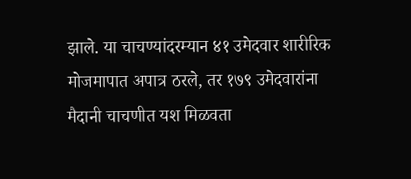झाले. या चाचण्यांदरम्यान ४१ उमेदवार शारीरिक मोजमापात अपात्र ठरले, तर १७९ उमेदवारांना मैदानी चाचणीत यश मिळवता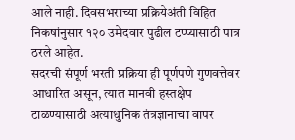आले नाही. दिवसभराच्या प्रक्रियेअंती विहित निकषांनुसार १२० उमेदवार पुढील टप्प्यासाठी पात्र ठरले आहेत.
सदरची संपूर्ण भरती प्रक्रिया ही पूर्णपणे गुणवत्तेवर आधारित असून, त्यात मानवी हस्तक्षेप टाळण्यासाठी अत्याधुनिक तंत्रज्ञानाचा वापर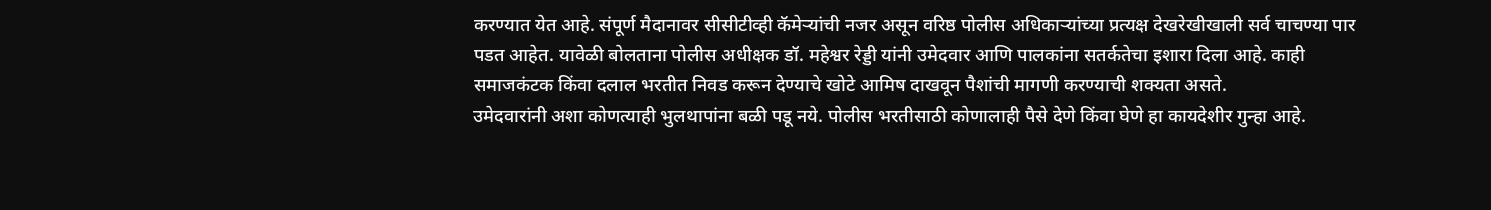करण्यात येत आहे. संपूर्ण मैदानावर सीसीटीव्ही कॅमेऱ्यांची नजर असून वरिष्ठ पोलीस अधिकाऱ्यांच्या प्रत्यक्ष देखरेखीखाली सर्व चाचण्या पार पडत आहेत. यावेळी बोलताना पोलीस अधीक्षक डॉ. महेश्वर रेड्डी यांनी उमेदवार आणि पालकांना सतर्कतेचा इशारा दिला आहे. काही समाजकंटक किंवा दलाल भरतीत निवड करून देण्याचे खोटे आमिष दाखवून पैशांची मागणी करण्याची शक्यता असते.
उमेदवारांनी अशा कोणत्याही भुलथापांना बळी पडू नये. पोलीस भरतीसाठी कोणालाही पैसे देणे किंवा घेणे हा कायदेशीर गुन्हा आहे.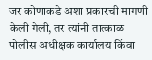जर कोणाकडे अशा प्रकारची मागणी केली गेली, तर त्यांनी तात्काळ पोलीस अधीक्षक कार्यालय किंवा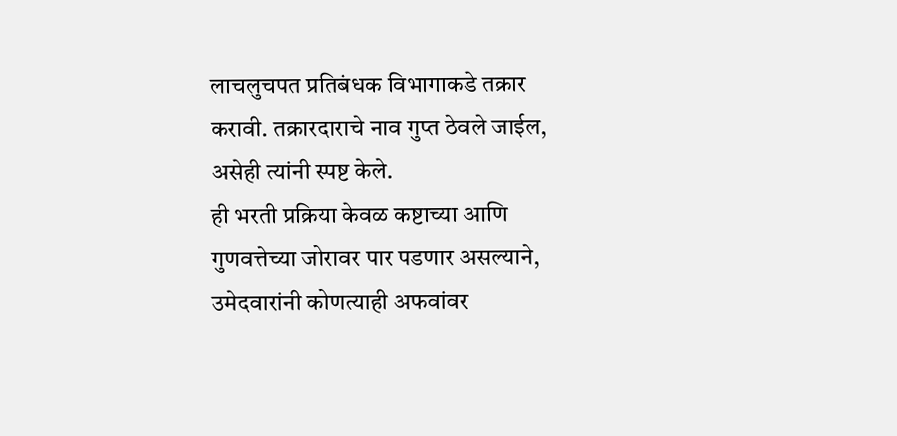लाचलुचपत प्रतिबंधक विभागाकडे तक्रार करावी. तक्रारदाराचे नाव गुप्त ठेवले जाईल, असेही त्यांनी स्पष्ट केले.
ही भरती प्रक्रिया केवळ कष्टाच्या आणि गुणवत्तेच्या जोरावर पार पडणार असल्याने, उमेदवारांनी कोणत्याही अफवांवर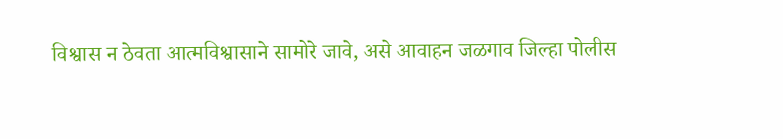विश्वास न ठेवता आत्मविश्वासाने सामोरे जावे, असे आवाहन जळगाव जिल्हा पोलीस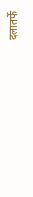दलातर्फे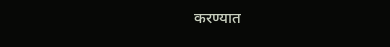करण्यात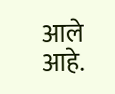आले आहे.